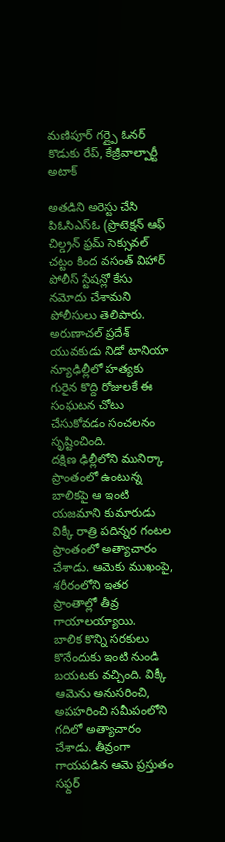మణిపూర్ గర్ల్పై ఓనర్ కొడుకు రేప్, కేజ్రీవాల్పార్టీ అటాక్

అతడిని అరెస్టు చేసి పిఓసిఎస్ఓ (ప్రొటెక్షన్ ఆఫ్ చిల్డ్రన్ ఫ్రమ్ సెక్సువల్ చట్టం కింద వసంత్ విహార్ పోలీస్ స్టేషన్లో కేసు నమోదు చేశామని పోలీసులు తెలిపారు. అరుణాచల్ ప్రదేశ్ యువకుడు నిడో టానియా న్యూఢిల్లీలో హత్యకు గురైన కొద్ది రోజులకే ఈ సంఘటన చోటు చేసుకోవడం సంచలనం సృష్టించింది.
దక్షిణ ఢిల్లీలోని మునిర్కా ప్రాంతంలో ఉంటున్న బాలికపై ఆ ఇంటి యజమాని కుమారుడు విక్కీ రాత్రి పదిన్నర గంటల ప్రాంతంలో అత్యాచారం చేశాడు. ఆమెకు ముఖంపై, శరీరంలోని ఇతర ప్రాంతాల్లో తీవ్ర గాయాలయ్యాయి.
బాలిక కొన్ని సరకులు కొనేందుకు ఇంటి నుండి బయటకు వచ్చింది. విక్కీ ఆమెను అనుసరించి, అపహరించి సమీపంలోని గదిలో అత్యాచారం చేశాడు. తీవ్రంగా గాయపడిన ఆమె ప్రస్తుతం సఫ్దర్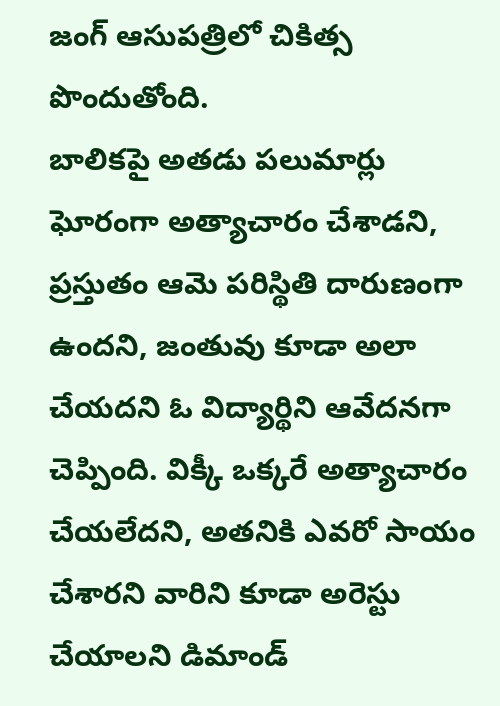జంగ్ ఆసుపత్రిలో చికిత్స పొందుతోంది.
బాలికపై అతడు పలుమార్లు ఘోరంగా అత్యాచారం చేశాడని, ప్రస్తుతం ఆమె పరిస్థితి దారుణంగా ఉందని, జంతువు కూడా అలా చేయదని ఓ విద్యార్థిని ఆవేదనగా చెప్పింది. విక్కీ ఒక్కరే అత్యాచారం చేయలేదని, అతనికి ఎవరో సాయం చేశారని వారిని కూడా అరెస్టు చేయాలని డిమాండ్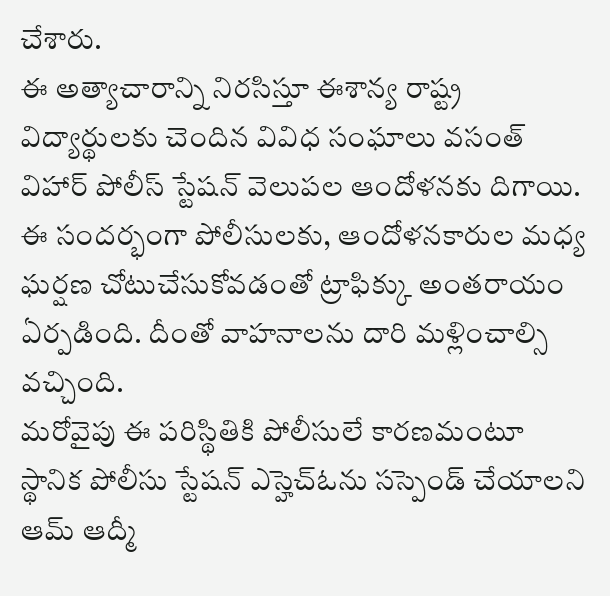చేశారు.
ఈ అత్యాచారాన్ని నిరసిస్తూ ఈశాన్య రాష్ట్ర విద్యార్థులకు చెందిన వివిధ సంఘాలు వసంత్ విహార్ పోలీస్ స్టేషన్ వెలుపల ఆందోళనకు దిగాయి. ఈ సందర్భంగా పోలీసులకు, ఆందోళనకారుల మధ్య ఘర్షణ చోటుచేసుకోవడంతో ట్రాఫిక్కు అంతరాయం ఏర్పడింది. దీంతో వాహనాలను దారి మళ్లించాల్సి వచ్చింది.
మరోవైపు ఈ పరిస్థితికి పోలీసులే కారణమంటూ స్థానిక పోలీసు స్టేషన్ ఎస్హెచ్ఓను సస్పెండ్ చేయాలని ఆమ్ ఆద్మీ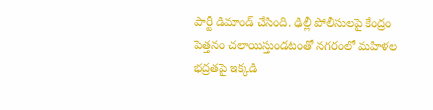పార్టీ డిమాండ్ చేసింది. ఢిల్లీ పోలీసులపై కేంద్రం పెత్తనం చలాయిస్తుండటంతో నగరంలో మహిళల భద్రతపై ఇక్కడి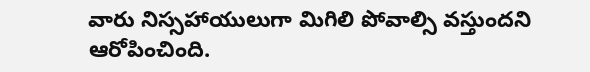వారు నిస్సహాయులుగా మిగిలి పోవాల్సి వస్తుందని ఆరోపించింది.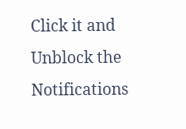Click it and Unblock the Notifications